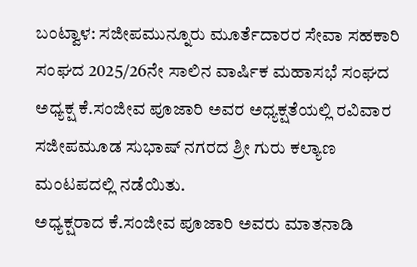ಬಂಟ್ವಾಳ: ಸಜೀಪಮುನ್ನೂರು ಮೂರ್ತೆದಾರರ ಸೇವಾ ಸಹಕಾರಿ ಸಂಘದ 2025/26ನೇ ಸಾಲಿನ ವಾರ್ಷಿಕ ಮಹಾಸಭೆ ಸಂಘದ ಅಧ್ಯಕ್ಷ ಕೆ.ಸಂಜೀವ ಪೂಜಾರಿ ಅವರ ಅಧ್ಯಕ್ಷತೆಯಲ್ಲಿ ರವಿವಾರ ಸಜೀಪಮೂಡ ಸುಭಾಷ್ ನಗರದ ಶ್ರೀ ಗುರು ಕಲ್ಯಾಣ ಮಂಟಪದಲ್ಲಿ ನಡೆಯಿತು.
ಅಧ್ಯಕ್ಷರಾದ ಕೆ.ಸಂಜೀವ ಪೂಜಾರಿ ಅವರು ಮಾತನಾಡಿ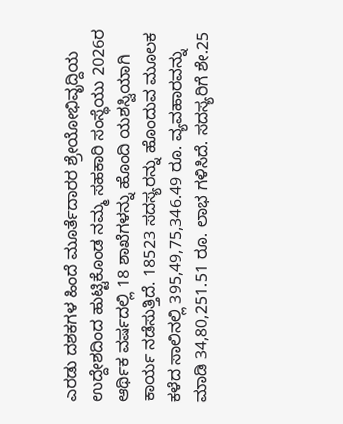ಎರಡು ದಶಕಗಳ ಹಿಂದೆ ಮೂರ್ತೆದಾರರ ಶ್ರೇಯೋಭಿವೃದ್ದಿಯ ಉದ್ದೇಶದಿಂದ ಹುಟ್ಟಿಕೊಂಡ ನಮ್ಮ ಸಹಕಾರಿ ಸಂಸ್ಥೆಯು 2026ರ ಆರ್ಥಿಕ ವರ್ಷದಲ್ಲಿ 18 ಶಾಖೆಗಳನ್ನು ಹೊಂದಿ ಯಶಸ್ವಿಯಾಗಿ ಕಾರ್ಯ ನಡೆಸುತ್ತಿದೆ. 18523 ಸದಸ್ಯರನ್ನು ಹೊಂದುವ ಮೂಲಕ ಕಳೆದ ಸಾಲಿನಲ್ಲಿ 395,49,75,346.49 ರೂ. ವ್ಯವಹಾರವನ್ನು ಮಾಡಿ 34,80,251.51 ರೂ. ಲಾಭ ಗಳಿಸಿದೆ. ಸದಸ್ಯರಿಗೆ ಶೇ.25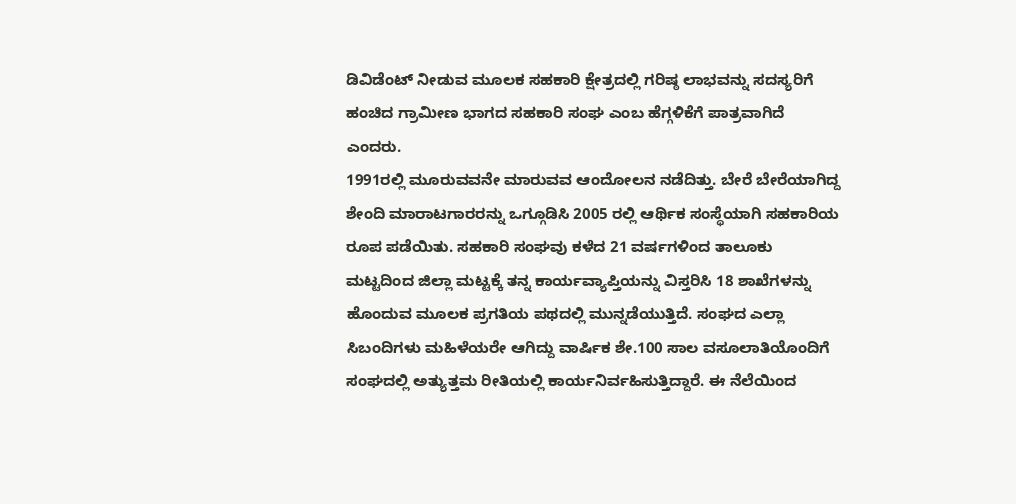ಡಿವಿಡೆಂಟ್ ನೀಡುವ ಮೂಲಕ ಸಹಕಾರಿ ಕ್ಷೇತ್ರದಲ್ಲಿ ಗರಿಷ್ಠ ಲಾಭವನ್ನು ಸದಸ್ಯರಿಗೆ ಹಂಚಿದ ಗ್ರಾಮೀಣ ಭಾಗದ ಸಹಕಾರಿ ಸಂಘ ಎಂಬ ಹೆಗ್ಗಳಿಕೆಗೆ ಪಾತ್ರವಾಗಿದೆ ಎಂದರು.
1991ರಲ್ಲಿ ಮೂರುವವನೇ ಮಾರುವವ ಆಂದೋಲನ ನಡೆದಿತ್ತು. ಬೇರೆ ಬೇರೆಯಾಗಿದ್ದ ಶೇಂದಿ ಮಾರಾಟಗಾರರನ್ನು ಒಗ್ಗೂಡಿಸಿ 2005 ರಲ್ಲಿ ಆರ್ಥಿಕ ಸಂಸ್ಥೆಯಾಗಿ ಸಹಕಾರಿಯ ರೂಪ ಪಡೆಯಿತು. ಸಹಕಾರಿ ಸಂಘವು ಕಳೆದ 21 ವರ್ಷಗಳಿಂದ ತಾಲೂಕು ಮಟ್ಟದಿಂದ ಜಿಲ್ಲಾ ಮಟ್ಟಕ್ಕೆ ತನ್ನ ಕಾರ್ಯವ್ಯಾಪ್ತಿಯನ್ನು ವಿಸ್ತರಿಸಿ 18 ಶಾಖೆಗಳನ್ನು ಹೊಂದುವ ಮೂಲಕ ಪ್ರಗತಿಯ ಪಥದಲ್ಲಿ ಮುನ್ನಡೆಯುತ್ತಿದೆ. ಸಂಘದ ಎಲ್ಲಾ ಸಿಬಂದಿಗಳು ಮಹಿಳೆಯರೇ ಆಗಿದ್ದು ವಾರ್ಷಿಕ ಶೇ.100 ಸಾಲ ವಸೂಲಾತಿಯೊಂದಿಗೆ ಸಂಘದಲ್ಲಿ ಅತ್ಯುತ್ತಮ ರೀತಿಯಲ್ಲಿ ಕಾರ್ಯನಿರ್ವಹಿಸುತ್ತಿದ್ದಾರೆ. ಈ ನೆಲೆಯಿಂದ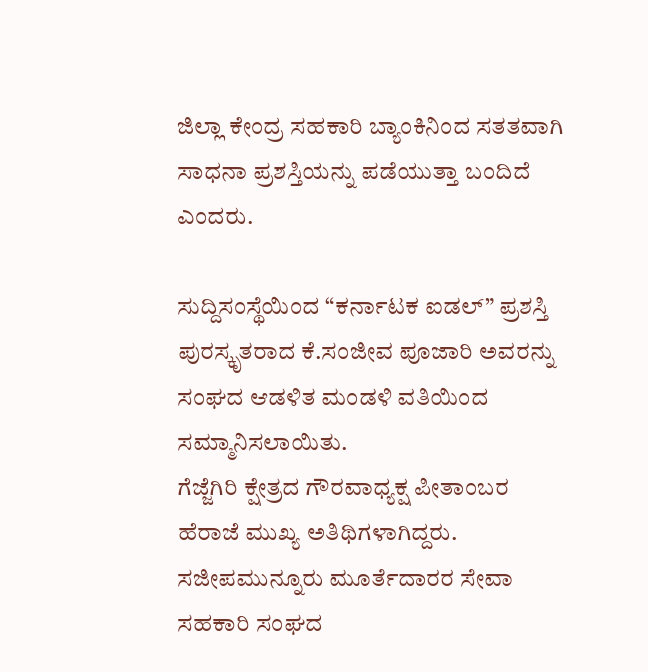ಜಿಲ್ಲಾ ಕೇಂದ್ರ ಸಹಕಾರಿ ಬ್ಯಾಂಕಿನಿಂದ ಸತತವಾಗಿ ಸಾಧನಾ ಪ್ರಶಸ್ತಿಯನ್ನು ಪಡೆಯುತ್ತಾ ಬಂದಿದೆ ಎಂದರು.

ಸುದ್ದಿಸಂಸ್ಥೆಯಿಂದ “ಕರ್ನಾಟಕ ಐಡಲ್” ಪ್ರಶಸ್ತಿ ಪುರಸ್ಕೃತರಾದ ಕೆ.ಸಂಜೀವ ಪೂಜಾರಿ ಅವರನ್ನು ಸಂಘದ ಆಡಳಿತ ಮಂಡಳಿ ವತಿಯಿಂದ ಸಮ್ಮಾನಿಸಲಾಯಿತು.
ಗೆಜ್ಜೆಗಿರಿ ಕ್ಷೇತ್ರದ ಗೌರವಾಧ್ಯಕ್ಷ ಪೀತಾಂಬರ ಹೆರಾಜೆ ಮುಖ್ಯ ಅತಿಥಿಗಳಾಗಿದ್ದರು. ಸಜೀಪಮುನ್ನೂರು ಮೂರ್ತೆದಾರರ ಸೇವಾ ಸಹಕಾರಿ ಸಂಘದ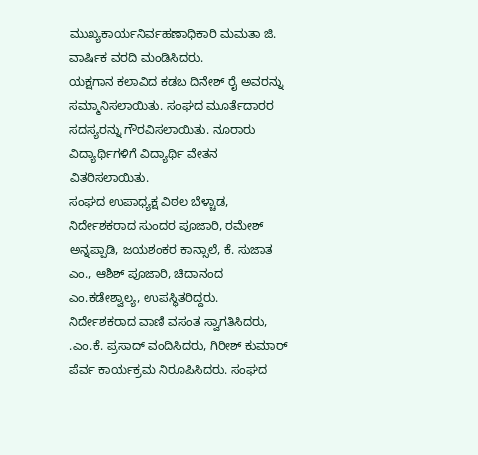ಮುಖ್ಯಕಾರ್ಯನಿರ್ವಹಣಾಧಿಕಾರಿ ಮಮತಾ ಜಿ. ವಾರ್ಷಿಕ ವರದಿ ಮಂಡಿಸಿದರು.
ಯಕ್ಷಗಾನ ಕಲಾವಿದ ಕಡಬ ದಿನೇಶ್ ರೈ ಅವರನ್ನು ಸಮ್ಮಾನಿಸಲಾಯಿತು. ಸಂಘದ ಮೂರ್ತೆದಾರರ ಸದಸ್ಯರನ್ನು ಗೌರವಿಸಲಾಯಿತು. ನೂರಾರು ವಿದ್ಯಾರ್ಥಿಗಳಿಗೆ ವಿದ್ಯಾರ್ಥಿ ವೇತನ ವಿತರಿಸಲಾಯಿತು.
ಸಂಘದ ಉಪಾಧ್ಯಕ್ಷ ವಿಠಲ ಬೆಳ್ಚಾಡ, ನಿರ್ದೇಶಕರಾದ ಸುಂದರ ಪೂಜಾರಿ, ರಮೇಶ್ ಅನ್ನಪ್ಪಾಡಿ, ಜಯಶಂಕರ ಕಾನ್ಸಾಲೆ, ಕೆ. ಸುಜಾತ ಎಂ., ಆಶಿಶ್ ಪೂಜಾರಿ, ಚಿದಾನಂದ ಎಂ.ಕಡೇಶ್ವಾಲ್ಯ, ಉಪಸ್ಥಿತರಿದ್ದರು.
ನಿರ್ದೇಶಕರಾದ ವಾಣಿ ವಸಂತ ಸ್ವಾಗತಿಸಿದರು, .ಎಂ.ಕೆ. ಪ್ರಸಾದ್ ವಂದಿಸಿದರು, ಗಿರೀಶ್ ಕುಮಾರ್ ಪೆರ್ವ ಕಾರ್ಯಕ್ರಮ ನಿರೂಪಿಸಿದರು. ಸಂಘದ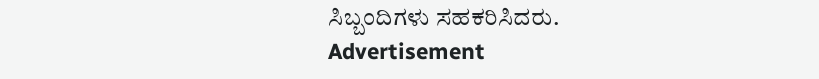ಸಿಬ್ಬಂದಿಗಳು ಸಹಕರಿಸಿದರು.
Advertisement